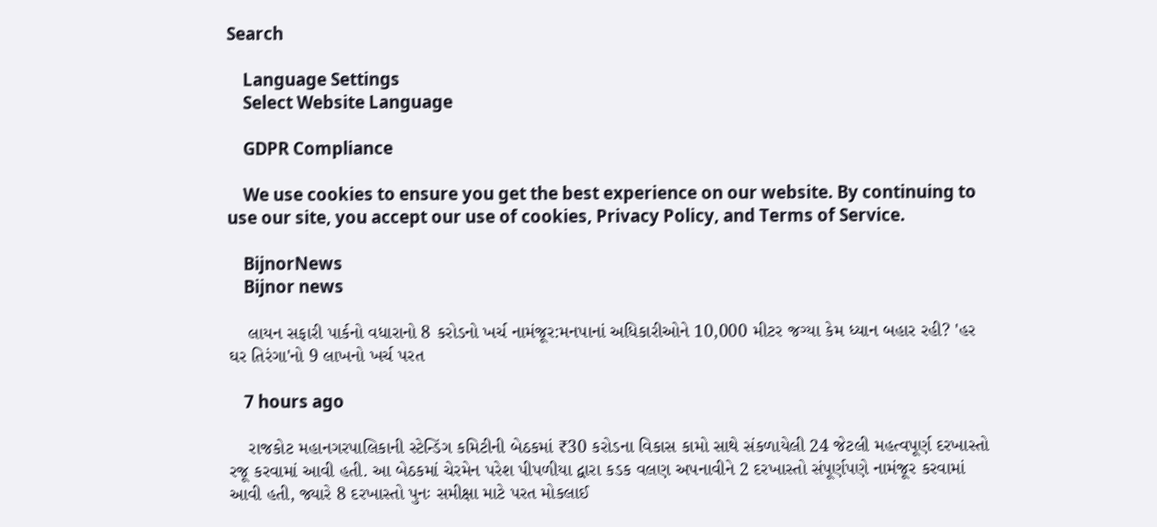Search

    Language Settings
    Select Website Language

    GDPR Compliance

    We use cookies to ensure you get the best experience on our website. By continuing to use our site, you accept our use of cookies, Privacy Policy, and Terms of Service.

    BijnorNews
    Bijnor news

    લાયન સફારી પાર્કનો વધારાનો 8 કરોડનો ખર્ચ નામંજૂર:મનપાનાં અધિકારીઓને 10,000 મીટર જગ્યા કેમ ધ્યાન બહાર રહી? 'હર ઘર તિરંગા'નો 9 લાખનો ખર્ચ પરત

    7 hours ago

    રાજકોટ મહાનગરપાલિકાની સ્ટેન્ડિંગ કમિટીની બેઠકમાં ₹30 કરોડના વિકાસ કામો સાથે સંકળાયેલી 24 જેટલી મહત્વપૂર્ણ દરખાસ્તો રજૂ કરવામાં આવી હતી. આ બેઠકમાં ચેરમેન પરેશ પીપળીયા દ્વારા કડક વલણ અપનાવીને 2 દરખાસ્તો સંપૂર્ણપણે નામંજૂર કરવામાં આવી હતી, જ્યારે 8 દરખાસ્તો પુનઃ સમીક્ષા માટે પરત મોકલાઈ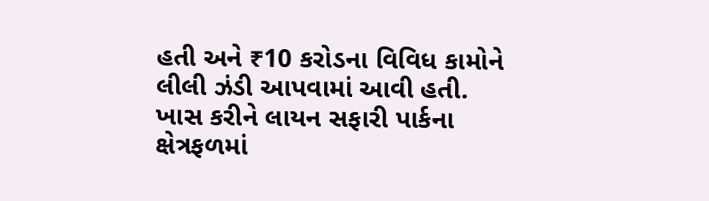હતી અને ₹10 કરોડના વિવિધ કામોને લીલી ઝંડી આપવામાં આવી હતી. ખાસ કરીને લાયન સફારી પાર્કના ક્ષેત્રફળમાં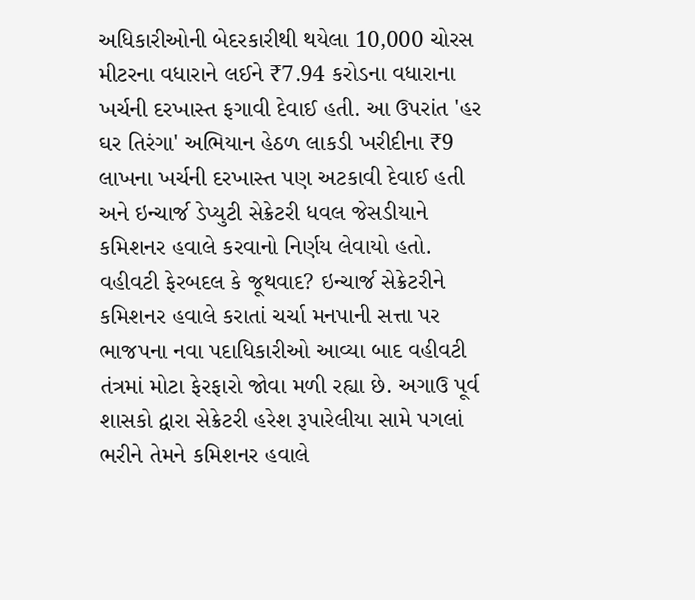અધિકારીઓની બેદરકારીથી થયેલા 10,000 ચોરસ મીટરના વધારાને લઈને ₹7.94 કરોડના વધારાના ખર્ચની દરખાસ્ત ફગાવી દેવાઈ હતી. આ ઉપરાંત 'હર ઘર તિરંગા' અભિયાન હેઠળ લાકડી ખરીદીના ₹9 લાખના ખર્ચની દરખાસ્ત પણ અટકાવી દેવાઈ હતી અને ઇન્ચાર્જ ડેપ્યુટી સેક્રેટરી ધવલ જેસડીયાને કમિશનર હવાલે કરવાનો નિર્ણય લેવાયો હતો. વહીવટી ફેરબદલ કે જૂથવાદ? ઇન્ચાર્જ સેક્રેટરીને કમિશનર હવાલે કરાતાં ચર્ચા મનપાની સત્તા પર ભાજપના નવા પદાધિકારીઓ આવ્યા બાદ વહીવટી તંત્રમાં મોટા ફેરફારો જોવા મળી રહ્યા છે. અગાઉ પૂર્વ શાસકો દ્વારા સેક્રેટરી હરેશ રૂપારેલીયા સામે પગલાં ભરીને તેમને કમિશનર હવાલે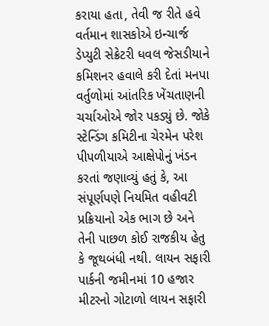કરાયા હતા, તેવી જ રીતે હવે વર્તમાન શાસકોએ ઇન્ચાર્જ ડેપ્યુટી સેક્રેટરી ધવલ જેસડીયાને કમિશનર હવાલે કરી દેતાં મનપા વર્તુળોમાં આંતરિક ખેંચતાણની ચર્ચાઓએ જોર પકડ્યું છે. જોકે સ્ટેન્ડિંગ કમિટીના ચેરમેન પરેશ પીપળીયાએ આક્ષેપોનું ખંડન કરતાં જણાવ્યું હતું કે, આ સંપૂર્ણપણે નિયમિત વહીવટી પ્રક્રિયાનો એક ભાગ છે અને તેની પાછળ કોઈ રાજકીય હેતુ કે જૂથબંધી નથી. લાયન સફારી પાર્કની જમીનમાં 10 હજાર મીટરનો ગોટાળો લાયન સફારી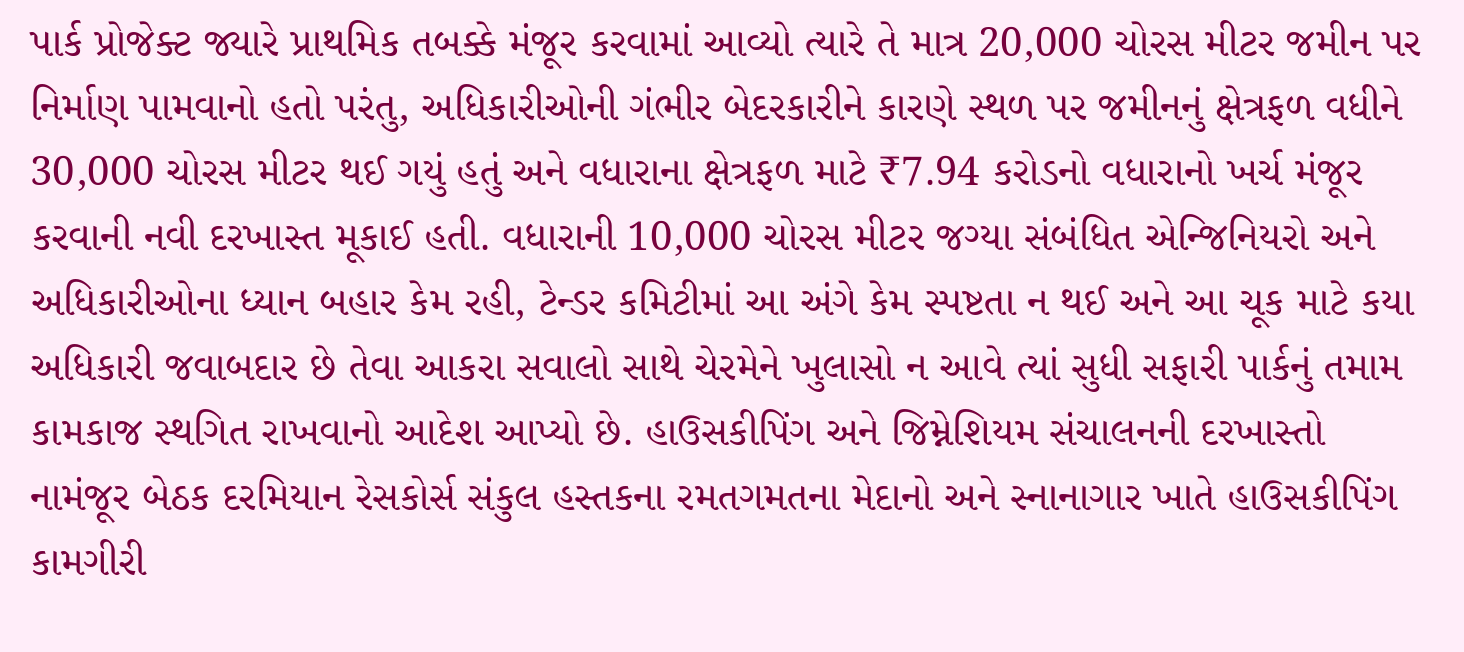પાર્ક પ્રોજેક્ટ જ્યારે પ્રાથમિક તબક્કે મંજૂર કરવામાં આવ્યો ત્યારે તે માત્ર 20,000 ચોરસ મીટર જમીન પર નિર્માણ પામવાનો હતો પરંતુ, અધિકારીઓની ગંભીર બેદરકારીને કારણે સ્થળ પર જમીનનું ક્ષેત્રફળ વધીને 30,000 ચોરસ મીટર થઈ ગયું હતું અને વધારાના ક્ષેત્રફળ માટે ₹7.94 કરોડનો વધારાનો ખર્ચ મંજૂર કરવાની નવી દરખાસ્ત મૂકાઈ હતી. વધારાની 10,000 ચોરસ મીટર જગ્યા સંબંધિત એન્જિનિયરો અને અધિકારીઓના ધ્યાન બહાર કેમ રહી, ટેન્ડર કમિટીમાં આ અંગે કેમ સ્પષ્ટતા ન થઈ અને આ ચૂક માટે કયા અધિકારી જવાબદાર છે તેવા આકરા સવાલો સાથે ચેરમેને ખુલાસો ન આવે ત્યાં સુધી સફારી પાર્કનું તમામ કામકાજ સ્થગિત રાખવાનો આદેશ આપ્યો છે. હાઉસકીપિંગ અને જિમ્નેશિયમ સંચાલનની દરખાસ્તો નામંજૂર બેઠક દરમિયાન રેસકોર્સ સંકુલ હસ્તકના રમતગમતના મેદાનો અને સ્નાનાગાર ખાતે હાઉસકીપિંગ કામગીરી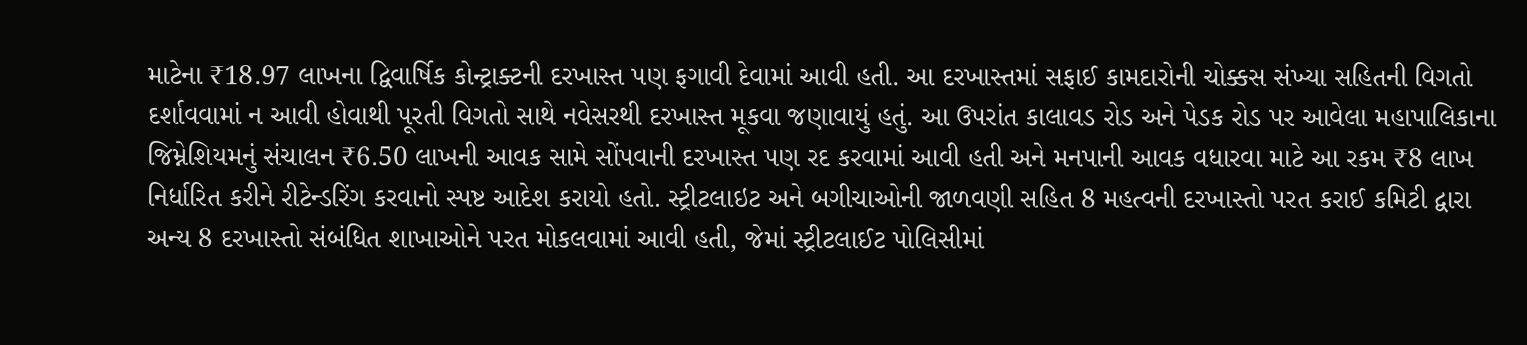માટેના ₹18.97 લાખના દ્વિવાર્ષિક કોન્ટ્રાક્ટની દરખાસ્ત પણ ફગાવી દેવામાં આવી હતી. આ દરખાસ્તમાં સફાઈ કામદારોની ચોક્કસ સંખ્યા સહિતની વિગતો દર્શાવવામાં ન આવી હોવાથી પૂરતી વિગતો સાથે નવેસરથી દરખાસ્ત મૂકવા જણાવાયું હતું. આ ઉપરાંત કાલાવડ રોડ અને પેડક રોડ પર આવેલા મહાપાલિકાના જિમ્નેશિયમનું સંચાલન ₹6.50 લાખની આવક સામે સોંપવાની દરખાસ્ત પણ રદ કરવામાં આવી હતી અને મનપાની આવક વધારવા માટે આ રકમ ₹8 લાખ નિર્ધારિત કરીને રીટેન્ડરિંગ કરવાનો સ્પષ્ટ આદેશ કરાયો હતો. સ્ટ્રીટલાઇટ અને બગીચાઓની જાળવણી સહિત 8 મહત્વની દરખાસ્તો પરત કરાઈ કમિટી દ્વારા અન્ય 8 દરખાસ્તો સંબંધિત શાખાઓને પરત મોકલવામાં આવી હતી, જેમાં સ્ટ્રીટલાઈટ પોલિસીમાં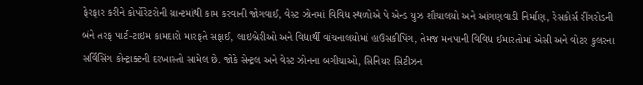ફેરફાર કરીને કોર્પોરેટરોની ગ્રાન્ટમાંથી કામ કરવાની જોગવાઈ, વેસ્ટ ઝોનમાં વિવિધ સ્થળોએ પે એન્ડ યુઝ શૌચાલયો અને આંગણવાડી નિર્માણ, રેસકોર્સ રીંગરોડની બંને તરફ પાર્ટ-ટાઇમ કામદારો મારફતે સફાઈ, લાઇબ્રેરીઓ અને વિદ્યાર્થી વાંચનાલયોમાં હાઉસકીપિંગ, તેમજ મનપાની વિવિધ ઈમારતોમાં એસી અને વોટર કુલરના સર્વિસિંગ કોન્ટ્રાક્ટની દરખાસ્તો સામેલ છે. જોકે સેન્ટ્રલ અને વેસ્ટ ઝોનના બગીચાઓ, સિનિયર સિટીઝન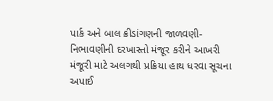પાર્ક અને બાલ ક્રીડાંગણની જાળવણી-નિભાવણીની દરખાસ્તો મંજૂર કરીને આખરી મંજૂરી માટે અલગથી પ્રક્રિયા હાથ ધરવા સૂચના અપાઈ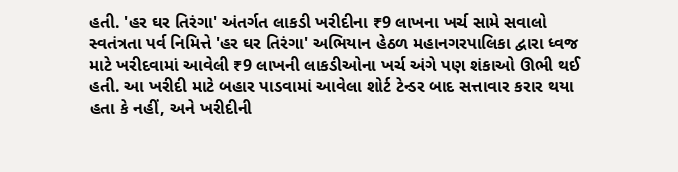હતી. 'હર ઘર તિરંગા' અંતર્ગત લાકડી ખરીદીના ₹9 લાખના ખર્ચ સામે સવાલો સ્વતંત્રતા પર્વ નિમિત્તે 'હર ઘર તિરંગા' અભિયાન હેઠળ મહાનગરપાલિકા દ્વારા ધ્વજ માટે ખરીદવામાં આવેલી ₹9 લાખની લાકડીઓના ખર્ચ અંગે પણ શંકાઓ ઊભી થઈ હતી. આ ખરીદી માટે બહાર પાડવામાં આવેલા શોર્ટ ટેન્ડર બાદ સત્તાવાર કરાર થયા હતા કે નહીં, અને ખરીદીની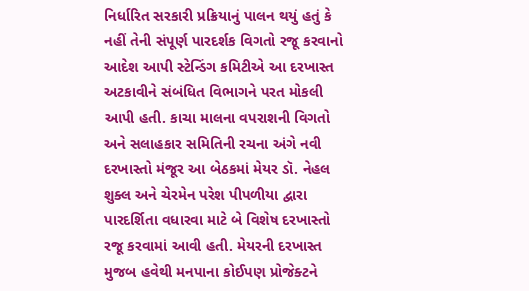નિર્ધારિત સરકારી પ્રક્રિયાનું પાલન થયું હતું કે નહીં તેની સંપૂર્ણ પારદર્શક વિગતો રજૂ કરવાનો આદેશ આપી સ્ટેન્ડિંગ કમિટીએ આ દરખાસ્ત અટકાવીને સંબંધિત વિભાગને પરત મોકલી આપી હતી. કાચા માલના વપરાશની વિગતો અને સલાહકાર સમિતિની રચના અંગે નવી દરખાસ્તો મંજૂર આ બેઠકમાં મેયર ડૉ. નેહલ શુક્લ અને ચેરમેન પરેશ પીપળીયા દ્વારા પારદર્શિતા વધારવા માટે બે વિશેષ દરખાસ્તો રજૂ કરવામાં આવી હતી. મેયરની દરખાસ્ત મુજબ હવેથી મનપાના કોઈપણ પ્રોજેક્ટને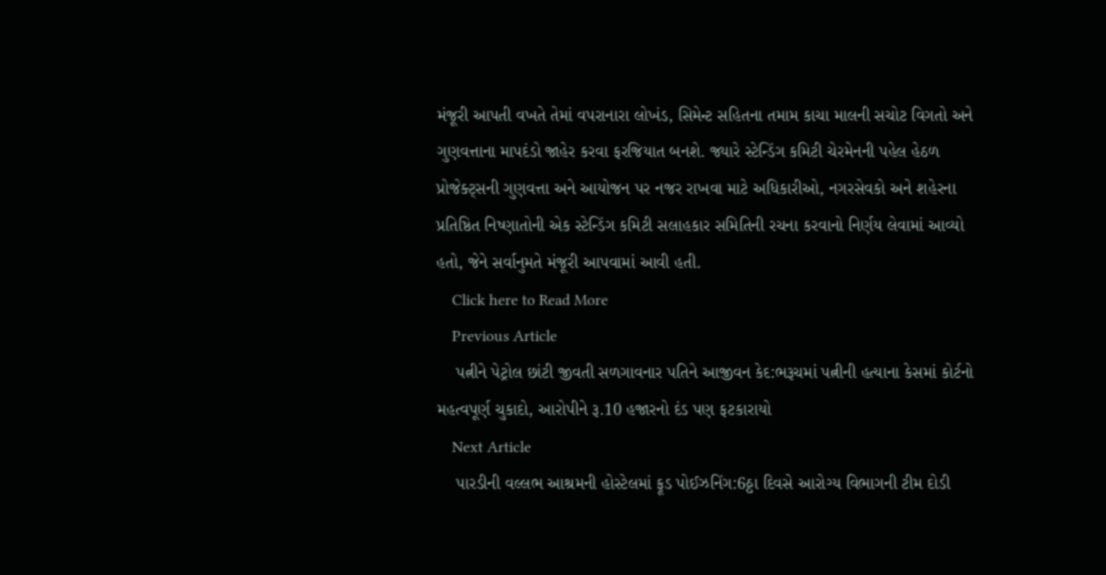મંજૂરી આપતી વખતે તેમાં વપરાનારા લોખંડ, સિમેન્ટ સહિતના તમામ કાચા માલની સચોટ વિગતો અને ગુણવત્તાના માપદંડો જાહેર કરવા ફરજિયાત બનશે. જ્યારે સ્ટેન્ડિંગ કમિટી ચેરમેનની પહેલ હેઠળ પ્રોજેક્ટ્સની ગુણવત્તા અને આયોજન પર નજર રાખવા માટે અધિકારીઓ, નગરસેવકો અને શહેરના પ્રતિષ્ઠિત નિષ્ણાતોની એક સ્ટેન્ડિંગ કમિટી સલાહકાર સમિતિની રચના કરવાનો નિર્ણય લેવામાં આવ્યો હતો, જેને સર્વાનુમતે મંજૂરી આપવામાં આવી હતી.
    Click here to Read More
    Previous Article
    પત્નીને પેટ્રોલ છાંટી જીવતી સળગાવનાર પતિને આજીવન કેદ:ભરૂચમાં પત્નીની હત્યાના કેસમાં કોર્ટનો મહત્વપૂર્ણ ચુકાદો, આરોપીને રૂ.10 હજારનો દંડ પણ ફટકારાયો
    Next Article
    પારડીની વલ્લભ આશ્રમની હોસ્ટેલમાં ફૂડ પોઈઝનિંગ:6ઠ્ઠા દિવસે આરોગ્ય વિભાગની ટીમ દોડી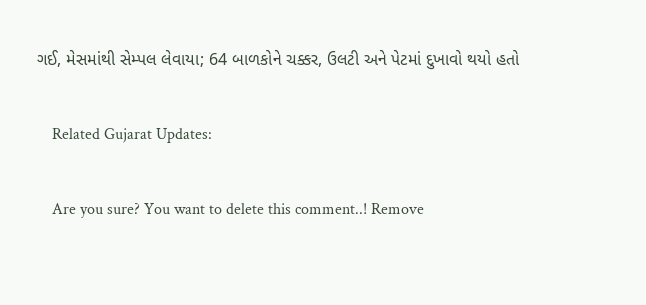ગઈ, મેસમાંથી સેમ્પલ લેવાયા; 64 બાળકોને ચક્કર, ઉલટી અને પેટમાં દુખાવો થયો હતો

    Related Gujarat Updates:

    Are you sure? You want to delete this comment..! Remove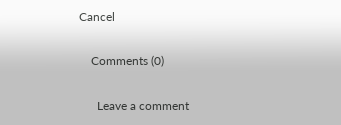Cancel

    Comments (0)

      Leave a comment